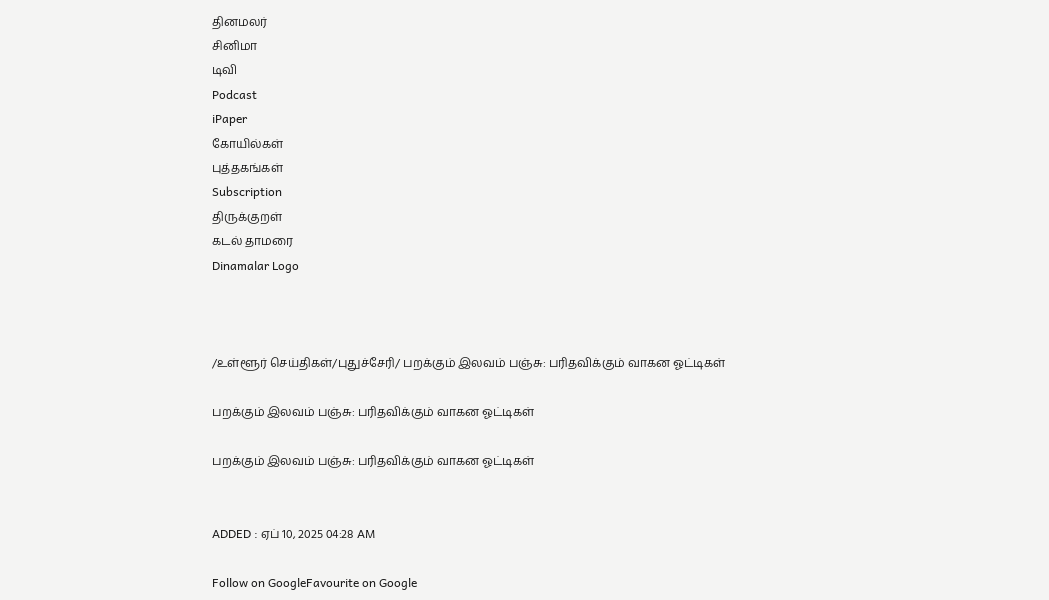தினமலர்
சினிமா
டிவி
Podcast
iPaper
கோயில்கள்
புத்தகங்கள்
Subscription
திருக்குறள்
கடல் தாமரை
Dinamalar Logo



/உள்ளூர் செய்திகள்/புதுச்சேரி/ பறக்கும் இலவம் பஞ்சு: பரிதவிக்கும் வாகன ஓட்டிகள்

பறக்கும் இலவம் பஞ்சு: பரிதவிக்கும் வாகன ஓட்டிகள்

பறக்கும் இலவம் பஞ்சு: பரிதவிக்கும் வாகன ஓட்டிகள்


ADDED : ஏப் 10, 2025 04:28 AM

Follow on GoogleFavourite on Google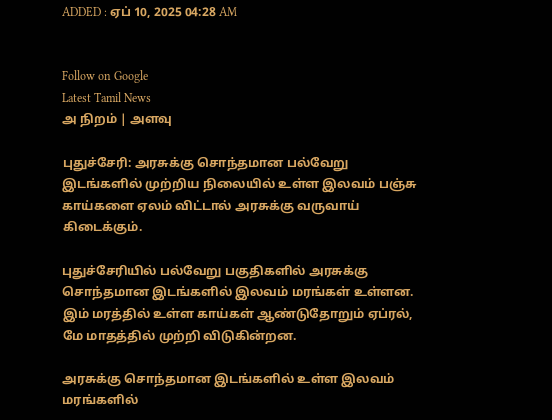ADDED : ஏப் 10, 2025 04:28 AM


Follow on Google
Latest Tamil News
அ நிறம் | அளவு

புதுச்சேரி: அரசுக்கு சொந்தமான பல்வேறு இடங்களில் முற்றிய நிலையில் உள்ள இலவம் பஞ்சு காய்களை ஏலம் விட்டால் அரசுக்கு வருவாய் கிடைக்கும்.

புதுச்சேரியில் பல்வேறு பகுதிகளில் அரசுக்கு சொந்தமான இடங்களில் இலவம் மரங்கள் உள்ளன. இம் மரத்தில் உள்ள காய்கள் ஆண்டுதோறும் ஏப்ரல், மே மாதத்தில் முற்றி விடுகின்றன.

அரசுக்கு சொந்தமான இடங்களில் உள்ள இலவம் மரங்களில்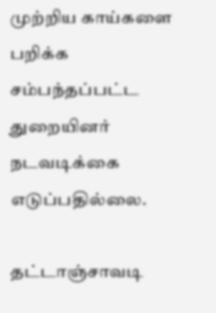முற்றிய காய்களை பறிக்க சம்பந்தப்பட்ட துறையினர் நடவடிக்கை எடுப்பதில்லை.

தட்டாஞ்சாவடி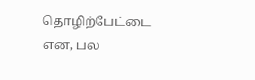தொழிற்பேட்டை என, பல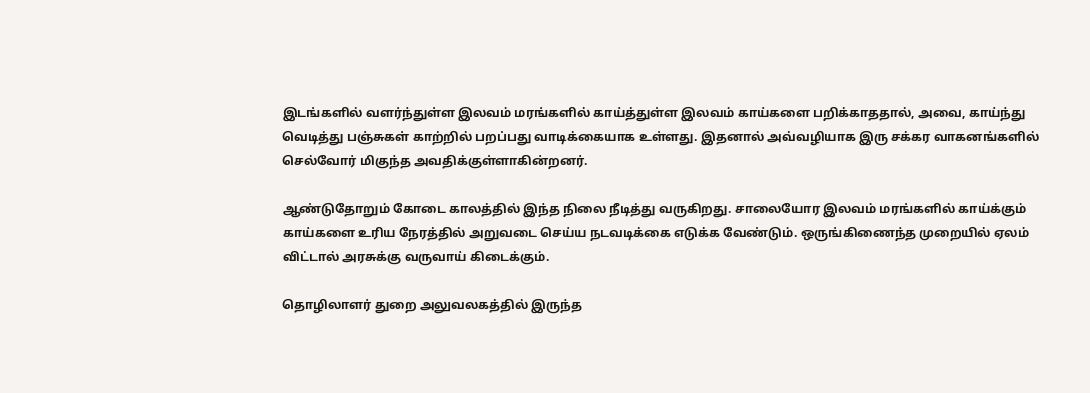இடங்களில் வளர்ந்துள்ள இலவம் மரங்களில் காய்த்துள்ள இலவம் காய்களை பறிக்காததால், அவை, காய்ந்து வெடித்து பஞ்சுகள் காற்றில் பறப்பது வாடிக்கையாக உள்ளது. இதனால் அவ்வழியாக இரு சக்கர வாகனங்களில் செல்வோர் மிகுந்த அவதிக்குள்ளாகின்றனர்.

ஆண்டுதோறும் கோடை காலத்தில் இந்த நிலை நீடித்து வருகிறது. சாலையோர இலவம் மரங்களில் காய்க்கும் காய்களை உரிய நேரத்தில் அறுவடை செய்ய நடவடிக்கை எடுக்க வேண்டும். ஒருங்கிணைந்த முறையில் ஏலம் விட்டால் அரசுக்கு வருவாய் கிடைக்கும்.

தொழிலாளர் துறை அலுவலகத்தில் இருந்த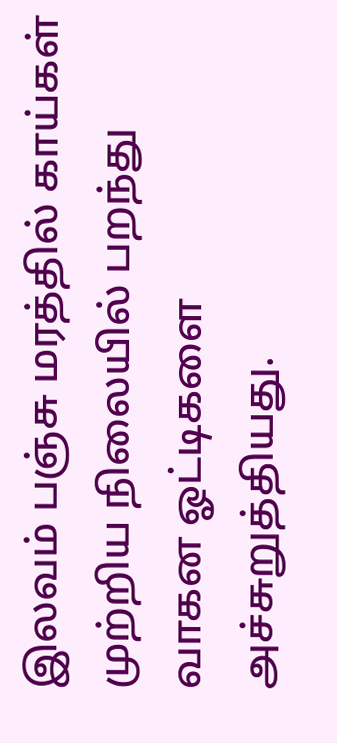இலவம் பஞ்சு மரத்தில் காய்கள் முற்றிய நிலையில் பறந்து வாகன ஓட்டிகளை அச்சுறுத்தியது.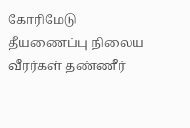கோரிமேடு தீயணைப்பு நிலைய வீரர்கள் தண்ணீர்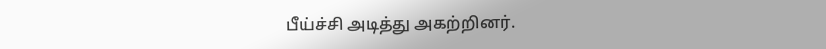பீய்ச்சி அடித்து அகற்றினர்.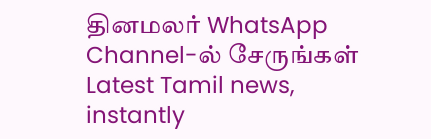தினமலர் WhatsApp Channel-ல் சேருங்கள்
Latest Tamil news, instantly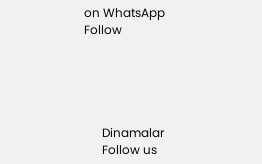on WhatsApp
Follow





      Dinamalar
      Follow us